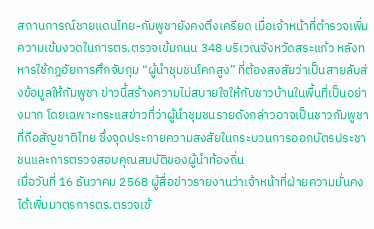สถานการณ์ชายแดนไทย-กัมพูชายังคงตึงเครียด เมื่อเจ้าหน้าที่ตำรวจเพิ่มความเข้มงวดในการตร.ตรวจเข้มถนน 348 บริเวณจังหวัดสระแก้ว หลังทหารใช้กฎอัยการศึกจับกุม “ผู้นำชุมชนโคกสูง” ที่ต้องสงสัยว่าเป็นสายลับส่งข้อมูลให้กัมพูชา ข่าวนี้สร้างความไม่สบายใจให้กับชาวบ้านในพื้นที่เป็นอย่างมาก โดยเฉพาะกระแสข่าวที่ว่าผู้นำชุมชนรายดังกล่าวอาจเป็นชาวกัมพูชาที่ถือสัญชาติไทย ซึ่งจุดประกายความสงสัยในกระบวนการออกบัตรประชาชนและการตรวจสอบคุณสมบัติของผู้นำท้องถิ่น
เมื่อวันที่ 16 ธันวาคม 2568 ผู้สื่อข่าวรายงานว่าเจ้าหน้าที่ฝ่ายความมั่นคงได้เพิ่มมาตรการตร.ตรวจเข้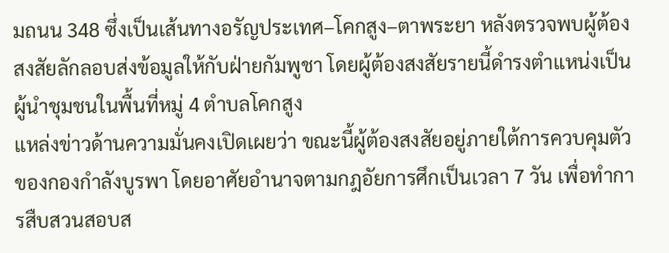มถนน 348 ซึ่งเป็นเส้นทางอรัญประเทศ–โคกสูง–ตาพระยา หลังตรวจพบผู้ต้องสงสัยลักลอบส่งข้อมูลให้กับฝ่ายกัมพูชา โดยผู้ต้องสงสัยรายนี้ดำรงตำแหน่งเป็นผู้นำชุมชนในพื้นที่หมู่ 4 ตำบลโคกสูง
แหล่งข่าวด้านความมั่นคงเปิดเผยว่า ขณะนี้ผู้ต้องสงสัยอยู่ภายใต้การควบคุมตัวของกองกำลังบูรพา โดยอาศัยอำนาจตามกฎอัยการศึกเป็นเวลา 7 วัน เพื่อทำการสืบสวนสอบส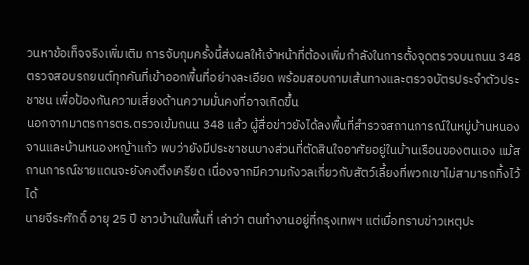วนหาข้อเท็จจริงเพิ่มเติม การจับกุมครั้งนี้ส่งผลให้เจ้าหน้าที่ต้องเพิ่มกำลังในการตั้งจุดตรวจบนถนน 348 ตรวจสอบรถยนต์ทุกคันที่เข้าออกพื้นที่อย่างละเอียด พร้อมสอบถามเส้นทางและตรวจบัตรประจำตัวประชาชน เพื่อป้องกันความเสี่ยงด้านความมั่นคงที่อาจเกิดขึ้น
นอกจากมาตรการตร.ตรวจเข้มถนน 348 แล้ว ผู้สื่อข่าวยังได้ลงพื้นที่สำรวจสถานการณ์ในหมู่บ้านหนองจานและบ้านหนองหญ้าแก้ว พบว่ายังมีประชาชนบางส่วนที่ตัดสินใจอาศัยอยู่ในบ้านเรือนของตนเอง แม้สถานการณ์ชายแดนจะยังคงตึงเครียด เนื่องจากมีความกังวลเกี่ยวกับสัตว์เลี้ยงที่พวกเขาไม่สามารถทิ้งไว้ได้
นายจีระศักดิ์ อายุ 25 ปี ชาวบ้านในพื้นที่ เล่าว่า ตนทำงานอยู่ที่กรุงเทพฯ แต่เมื่อทราบข่าวเหตุปะ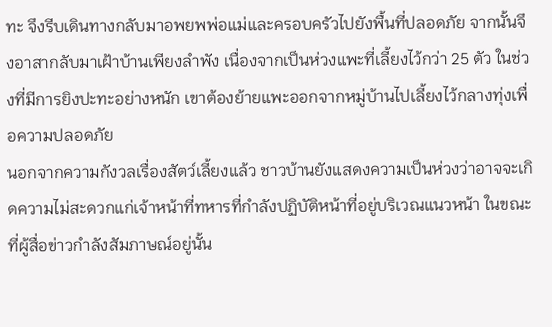ทะ จึงรีบเดินทางกลับมาอพยพพ่อแม่และครอบครัวไปยังพื้นที่ปลอดภัย จากนั้นจึงอาสากลับมาเฝ้าบ้านเพียงลำพัง เนื่องจากเป็นห่วงแพะที่เลี้ยงไว้กว่า 25 ตัว ในช่วงที่มีการยิงปะทะอย่างหนัก เขาต้องย้ายแพะออกจากหมู่บ้านไปเลี้ยงไว้กลางทุ่งเพื่อความปลอดภัย
นอกจากความกังวลเรื่องสัตว์เลี้ยงแล้ว ชาวบ้านยังแสดงความเป็นห่วงว่าอาจจะเกิดความไม่สะดวกแก่เจ้าหน้าที่ทหารที่กำลังปฏิบัติหน้าที่อยู่บริเวณแนวหน้า ในขณะที่ผู้สื่อข่าวกำลังสัมภาษณ์อยู่นั้น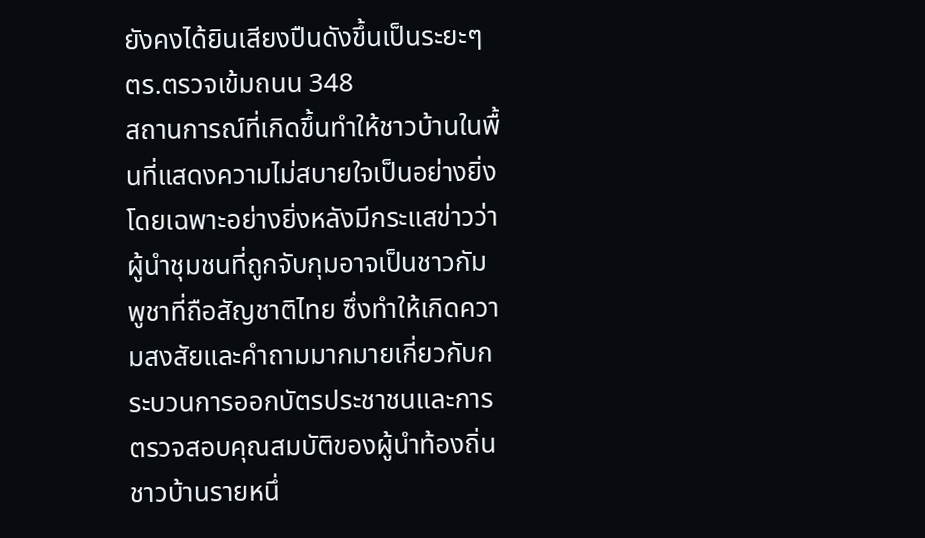ยังคงได้ยินเสียงปืนดังขึ้นเป็นระยะๆ
ตร.ตรวจเข้มถนน 348
สถานการณ์ที่เกิดขึ้นทำให้ชาวบ้านในพื้นที่แสดงความไม่สบายใจเป็นอย่างยิ่ง โดยเฉพาะอย่างยิ่งหลังมีกระแสข่าวว่าผู้นำชุมชนที่ถูกจับกุมอาจเป็นชาวกัมพูชาที่ถือสัญชาติไทย ซึ่งทำให้เกิดความสงสัยและคำถามมากมายเกี่ยวกับกระบวนการออกบัตรประชาชนและการตรวจสอบคุณสมบัติของผู้นำท้องถิ่น
ชาวบ้านรายหนึ่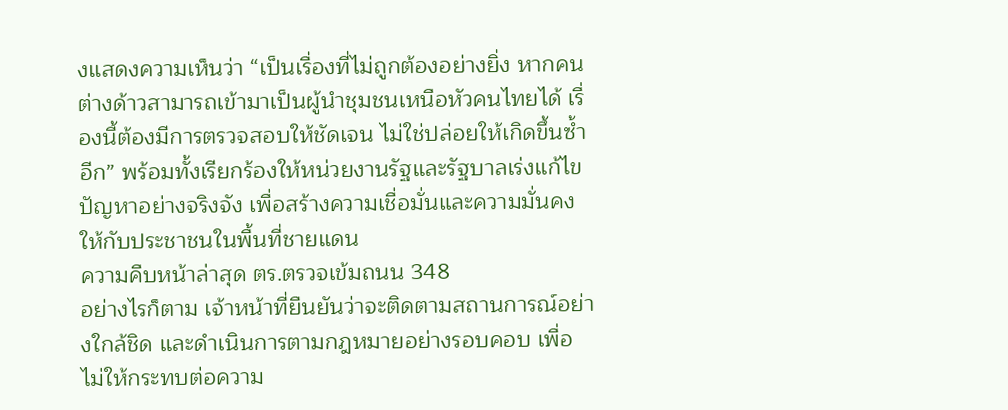งแสดงความเห็นว่า “เป็นเรื่องที่ไม่ถูกต้องอย่างยิ่ง หากคนต่างด้าวสามารถเข้ามาเป็นผู้นำชุมชนเหนือหัวคนไทยได้ เรื่องนี้ต้องมีการตรวจสอบให้ชัดเจน ไม่ใช่ปล่อยให้เกิดขึ้นซ้ำอีก” พร้อมทั้งเรียกร้องให้หน่วยงานรัฐและรัฐบาลเร่งแก้ไขปัญหาอย่างจริงจัง เพื่อสร้างความเชื่อมั่นและความมั่นคงให้กับประชาชนในพื้นที่ชายแดน
ความคืบหน้าล่าสุด ตร.ตรวจเข้มถนน 348
อย่างไรก็ตาม เจ้าหน้าที่ยืนยันว่าจะติดตามสถานการณ์อย่างใกล้ชิด และดำเนินการตามกฎหมายอย่างรอบคอบ เพื่อไม่ให้กระทบต่อความ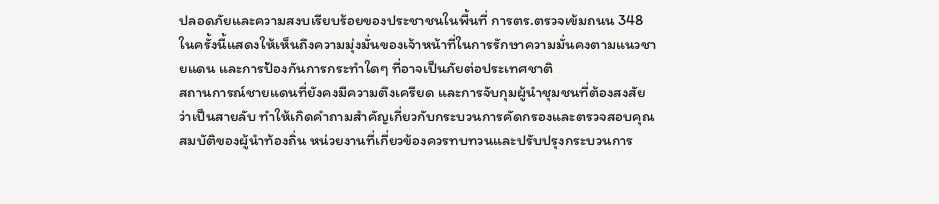ปลอดภัยและความสงบเรียบร้อยของประชาชนในพื้นที่ การตร.ตรวจเข้มถนน 348 ในครั้งนี้แสดงให้เห็นถึงความมุ่งมั่นของเจ้าหน้าที่ในการรักษาความมั่นคงตามแนวชายแดน และการป้องกันการกระทำใดๆ ที่อาจเป็นภัยต่อประเทศชาติ
สถานการณ์ชายแดนที่ยังคงมีความตึงเครียด และการจับกุมผู้นำชุมชนที่ต้องสงสัยว่าเป็นสายลับ ทำให้เกิดคำถามสำคัญเกี่ยวกับกระบวนการคัดกรองและตรวจสอบคุณสมบัติของผู้นำท้องถิ่น หน่วยงานที่เกี่ยวข้องควรทบทวนและปรับปรุงกระบวนการ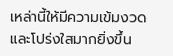เหล่านี้ให้มีความเข้มงวดและโปร่งใสมากยิ่งขึ้น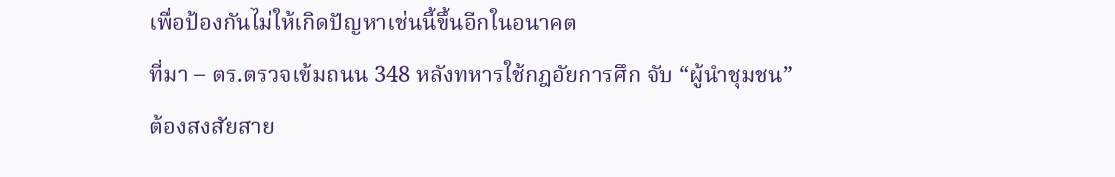เพื่อป้องกันไม่ให้เกิดปัญหาเช่นนี้ขึ้นอีกในอนาคต
ที่มา – ตร.ตรวจเข้มถนน 348 หลังทหารใช้กฎอัยการศึก จับ “ผู้นำชุมชน” ต้องสงสัยสาย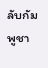ลับกัมพูชา